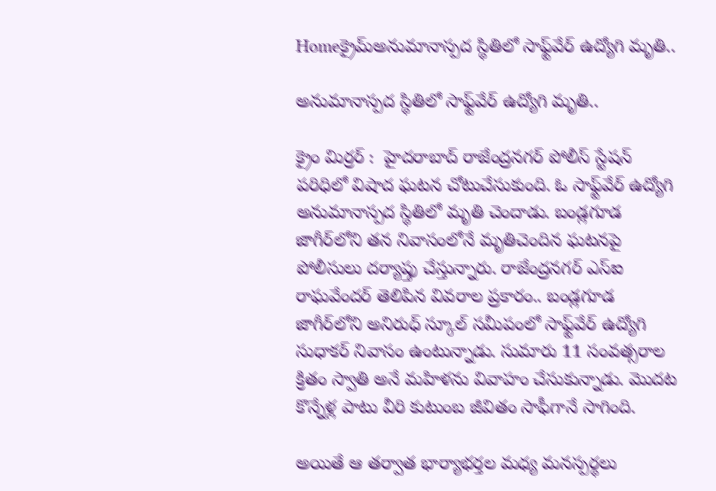Homeక్రైమ్అనుమానాస్పద స్థితిలో సాఫ్ట్‌వేర్ ఉద్యోగి మృతి..

అనుమానాస్పద స్థితిలో సాఫ్ట్‌వేర్ ఉద్యోగి మృతి..

క్రైం మిర్రర్ :  హైదరాబాద్ రాజేంద్రనగర్ పోలీస్ స్టేషన్ పరిధిలో విషాద ఘటన చోటుచేసుకుంది. ఓ సాఫ్ట్‌వేర్ ఉద్యోగి అనుమానాస్పద స్థితిలో మృతి చెందాడు. బండ్లగూడ జాగీర్‌లోని తన నివాసంలోనే మృతిచెందిన ఘటనపై పోలీసులు దర్యాప్తు చేస్తున్నారు. రాజేంద్రనగర్ ఎస్‌ఐ రాఘవేందర్ తెలిపిన వివరాల ప్రకారం.. బండ్లగూడ జాగీర్‌లోని అనిరుధ్ స్కూల్ సమీపంలో సాఫ్ట్‌వేర్ ఉద్యోగి సుధాకర్ నివాసం ఉంటున్నాడు. సుమారు 11 సంవత్సరాల క్రితం స్వాతి అనే మహిళను వివాహం చేసుకున్నాడు. మొదట కొన్నేళ్ల పాటు వీరి కుటుంబ జీవితం సాఫీగానే సాగింది.

అయితే ఆ తర్వాత భార్యాభర్తల మధ్య మనస్పర్థలు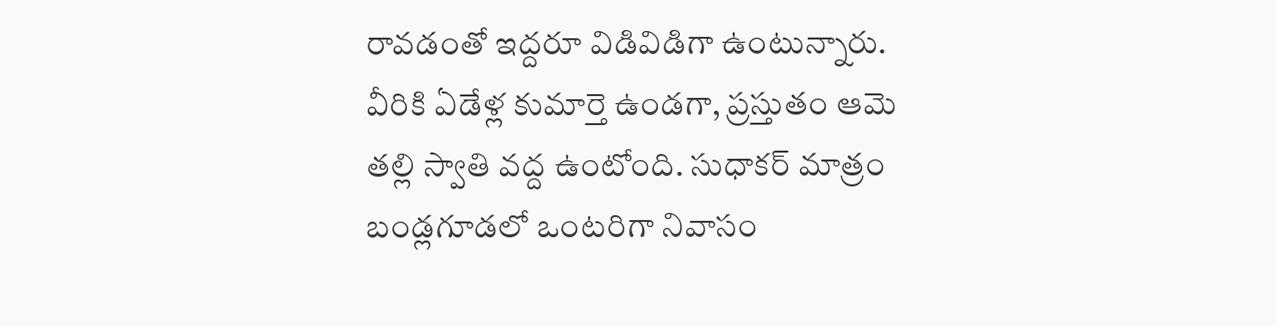రావడంతో ఇద్దరూ విడివిడిగా ఉంటున్నారు. వీరికి ఏడేళ్ల కుమార్తె ఉండగా, ప్రస్తుతం ఆమె తల్లి స్వాతి వద్ద ఉంటోంది. సుధాకర్ మాత్రం బండ్లగూడలో ఒంటరిగా నివాసం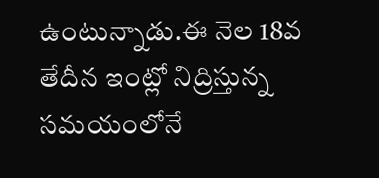ఉంటున్నాడు.ఈ నెల 18వ తేదీన ఇంట్లో నిద్రిస్తున్న సమయంలోనే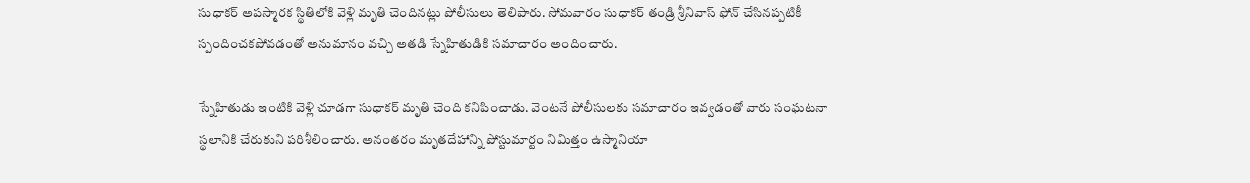సుధాకర్ అపస్మారక స్థితిలోకి వెళ్లి మృతి చెందినట్లు పోలీసులు తెలిపారు. సోమవారం సుధాకర్ తండ్రి శ్రీనివాస్ ఫోన్ చేసినప్పటికీ స్పందించకపోవడంతో అనుమానం వచ్చి అతడి స్నేహితుడికి సమాచారం అందించారు.

స్నేహితుడు ఇంటికి వెళ్లి చూడగా సుధాకర్ మృతి చెంది కనిపించాడు. వెంటనే పోలీసులకు సమాచారం ఇవ్వడంతో వారు సంఘటనా స్థలానికి చేరుకుని పరిశీలించారు. అనంతరం మృతదేహాన్ని పోస్టుమార్టం నిమిత్తం ఉస్మానియా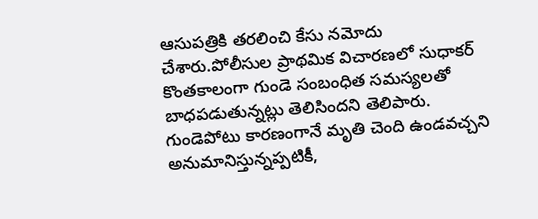ఆసుపత్రికి తరలించి కేసు నమోదు చేశారు.పోలీసుల ప్రాథమిక విచారణలో సుధాకర్ కొంతకాలంగా గుండె సంబంధిత సమస్యలతో బాధపడుతున్నట్లు తెలిసిందని తెలిపారు. గుండెపోటు కారణంగానే మృతి చెంది ఉండవచ్చని అనుమానిస్తున్నప్పటికీ,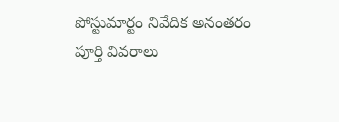పోస్టుమార్టం నివేదిక అనంతరం పూర్తి వివరాలు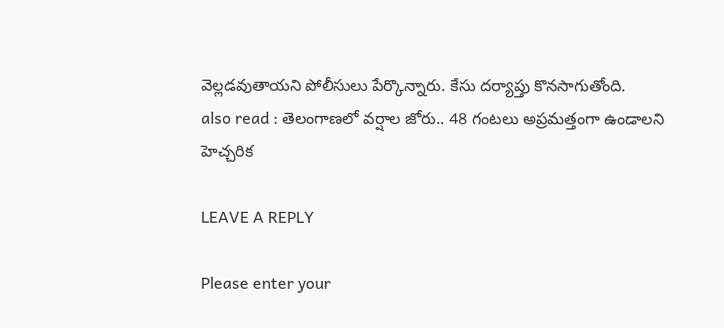వెల్లడవుతాయని పోలీసులు పేర్కొన్నారు. కేసు దర్యాప్తు కొనసాగుతోంది.
also read : తెలంగాణలో వర్షాల జోరు.. 48 గంటలు అప్రమత్తంగా ఉండాలని హెచ్చరిక

LEAVE A REPLY

Please enter your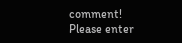comment!
Please enter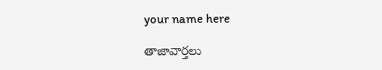your name here

తాజావార్తలు